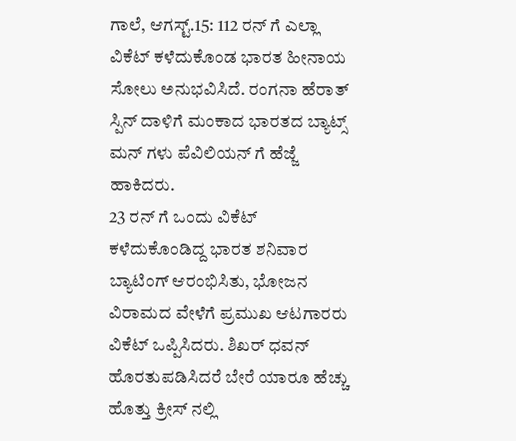ಗಾಲೆ, ಆಗಸ್ಟ್.15: 112 ರನ್ ಗೆ ಎಲ್ಲಾ ವಿಕೆಟ್ ಕಳೆದುಕೊಂಡ ಭಾರತ ಹೀನಾಯ ಸೋಲು ಅನುಭವಿಸಿದೆ. ರಂಗನಾ ಹೆರಾತ್ ಸ್ಪಿನ್ ದಾಳಿಗೆ ಮಂಕಾದ ಭಾರತದ ಬ್ಯಾಟ್ಸ್ ಮನ್ ಗಳು ಪೆವಿಲಿಯನ್ ಗೆ ಹೆಜ್ಜೆ ಹಾಕಿದರು.
23 ರನ್ ಗೆ ಒಂದು ವಿಕೆಟ್ ಕಳೆದುಕೊಂಡಿದ್ದ ಭಾರತ ಶನಿವಾರ ಬ್ಯಾಟಿಂಗ್ ಆರಂಭಿಸಿತು, ಭೋಜನ ವಿರಾಮದ ವೇಳೆಗೆ ಪ್ರಮುಖ ಆಟಗಾರರು ವಿಕೆಟ್ ಒಪ್ಪಿಸಿದರು. ಶಿಖರ್ ಧವನ್ ಹೊರತುಪಡಿಸಿದರೆ ಬೇರೆ ಯಾರೂ ಹೆಚ್ಚು ಹೊತ್ತು ಕ್ರೀಸ್ ನಲ್ಲಿ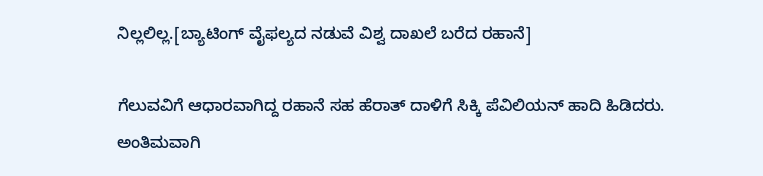ನಿಲ್ಲಲಿಲ್ಲ.[ಬ್ಯಾಟಿಂಗ್ ವೈಫಲ್ಯದ ನಡುವೆ ವಿಶ್ವ ದಾಖಲೆ ಬರೆದ ರಹಾನೆ]

ಗೆಲುವವಿಗೆ ಆಧಾರವಾಗಿದ್ದ ರಹಾನೆ ಸಹ ಹೆರಾತ್ ದಾಳಿಗೆ ಸಿಕ್ಕಿ ಪೆವಿಲಿಯನ್ ಹಾದಿ ಹಿಡಿದರು. ಅಂತಿಮವಾಗಿ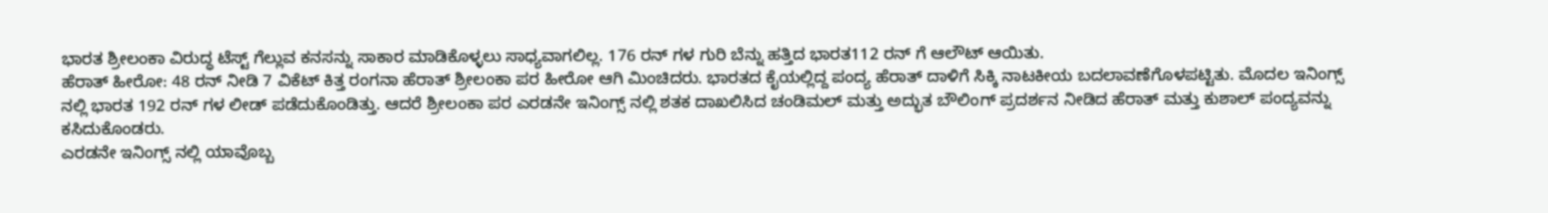ಭಾರತ ಶ್ರೀಲಂಕಾ ವಿರುದ್ಧ ಟೆಸ್ಟ್ ಗೆಲ್ಲುವ ಕನಸನ್ನು ಸಾಕಾರ ಮಾಡಿಕೊಳ್ಳಲು ಸಾಧ್ಯವಾಗಲಿಲ್ಲ. 176 ರನ್ ಗಳ ಗುರಿ ಬೆನ್ನು ಹತ್ತಿದ ಭಾರತ112 ರನ್ ಗೆ ಆಲೌಟ್ ಆಯಿತು.
ಹೆರಾತ್ ಹೀರೋ: 48 ರನ್ ನೀಡಿ 7 ವಿಕೆಟ್ ಕಿತ್ತ ರಂಗನಾ ಹೆರಾತ್ ಶ್ರೀಲಂಕಾ ಪರ ಹೀರೋ ಆಗಿ ಮಿಂಚಿದರು. ಭಾರತದ ಕೈಯಲ್ಲಿದ್ದ ಪಂದ್ಯ ಹೆರಾತ್ ದಾಳಿಗೆ ಸಿಕ್ಕಿ ನಾಟಕೀಯ ಬದಲಾವಣೆಗೊಳಪಟ್ಟಿತು. ಮೊದಲ ಇನಿಂಗ್ಸ್ ನಲ್ಲಿ ಭಾರತ 192 ರನ್ ಗಳ ಲೀಡ್ ಪಡೆದುಕೊಂಡಿತ್ತು. ಆದರೆ ಶ್ರೀಲಂಕಾ ಪರ ಎರಡನೇ ಇನಿಂಗ್ಸ್ ನಲ್ಲಿ ಶತಕ ದಾಖಲಿಸಿದ ಚಂಡಿಮಲ್ ಮತ್ತು ಅದ್ಭುತ ಬೌಲಿಂಗ್ ಪ್ರದರ್ಶನ ನೀಡಿದ ಹೆರಾತ್ ಮತ್ತು ಕುಶಾಲ್ ಪಂದ್ಯವನ್ನು ಕಸಿದುಕೊಂಡರು.
ಎರಡನೇ ಇನಿಂಗ್ಸ್ ನಲ್ಲಿ ಯಾವೊಬ್ಬ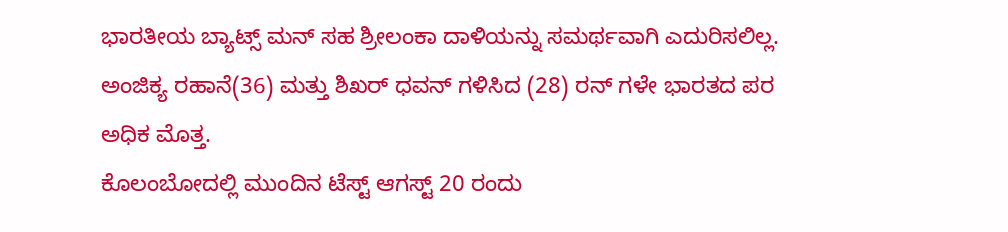ಭಾರತೀಯ ಬ್ಯಾಟ್ಸ್ ಮನ್ ಸಹ ಶ್ರೀಲಂಕಾ ದಾಳಿಯನ್ನು ಸಮರ್ಥವಾಗಿ ಎದುರಿಸಲಿಲ್ಲ. ಅಂಜಿಕ್ಯ ರಹಾನೆ(36) ಮತ್ತು ಶಿಖರ್ ಧವನ್ ಗಳಿಸಿದ (28) ರನ್ ಗಳೇ ಭಾರತದ ಪರ ಅಧಿಕ ಮೊತ್ತ.
ಕೊಲಂಬೋದಲ್ಲಿ ಮುಂದಿನ ಟೆಸ್ಟ್ ಆಗಸ್ಟ್ 20 ರಂದು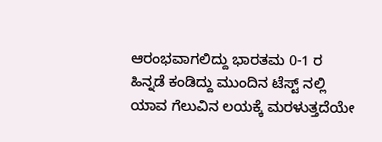ಆರಂಭವಾಗಲಿದ್ದು ಭಾರತಮ 0-1 ರ ಹಿನ್ನಡೆ ಕಂಡಿದ್ದು ಮುಂದಿನ ಟೆಸ್ಟ್ ನಲ್ಲಿ ಯಾವ ಗೆಲುವಿನ ಲಯಕ್ಕೆ ಮರಳುತ್ತದೆಯೇ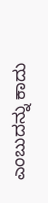ಎಂಬುದನ್ನು ಕಾದು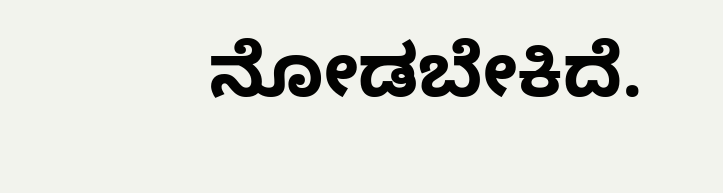ನೋಡಬೇಕಿದೆ.